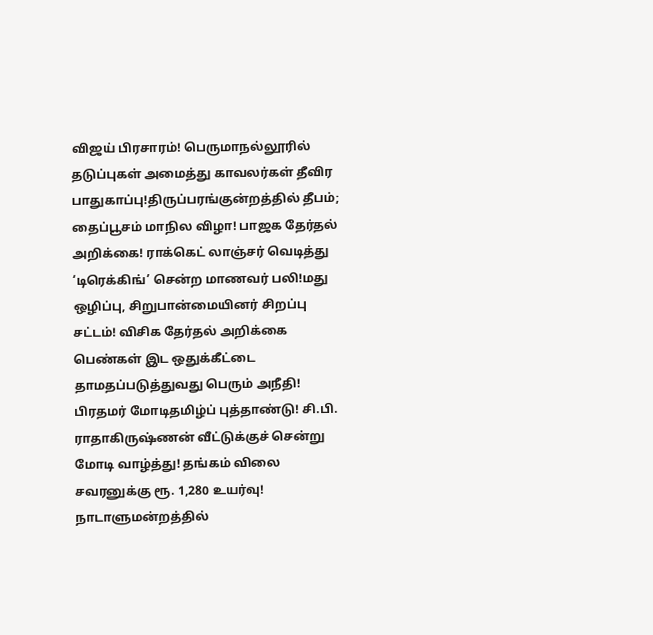விஜய் பிரசாரம்! பெருமாநல்லூரில் தடுப்புகள் அமைத்து காவலர்கள் தீவிர பாதுகாப்பு!திருப்பரங்குன்றத்தில் தீபம்; தைப்பூசம் மாநில விழா! பாஜக தேர்தல் அறிக்கை! ராக்கெட் லாஞ்சர் வெடித்து ‘டிரெக்கிங்’ சென்ற மாணவர் பலி!மது ஒழிப்பு, சிறுபான்மையினர் சிறப்பு சட்டம்! விசிக தேர்தல் அறிக்கை பெண்கள் இட ஒதுக்கீட்டை தாமதப்படுத்துவது பெரும் அநீதி! பிரதமர் மோடிதமிழ்ப் புத்தாண்டு! சி.பி. ராதாகிருஷ்ணன் வீட்டுக்குச் சென்று மோடி வாழ்த்து! தங்கம் விலை சவரனுக்கு ரூ. 1,280 உயர்வு! நாடாளுமன்றத்தில்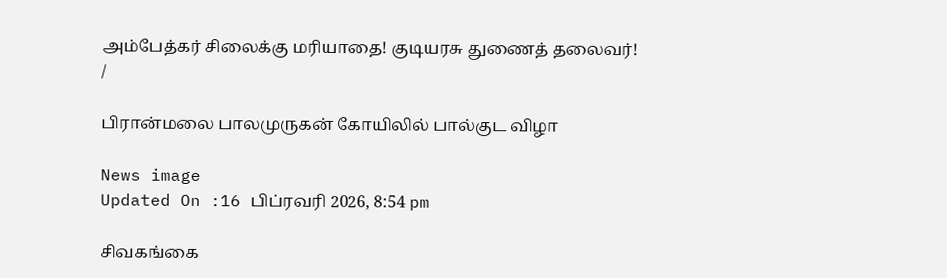அம்பேத்கர் சிலைக்கு மரியாதை! குடியரசு துணைத் தலைவர்!
/

பிரான்மலை பாலமுருகன் கோயிலில் பால்குட விழா

News image
Updated On :16 பிப்ரவரி 2026, 8:54 pm

சிவகங்கை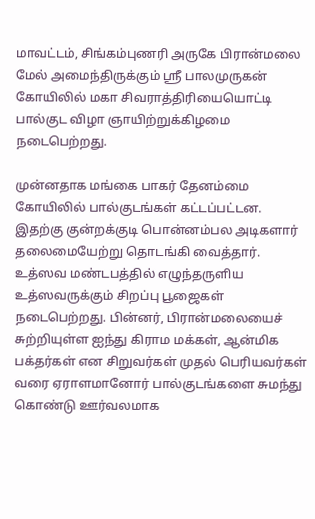மாவட்டம், சிங்கம்புணரி அருகே பிரான்மலை மேல் அமைந்திருக்கும் ஸ்ரீ பாலமுருகன் கோயிலில் மகா சிவராத்திரியையொட்டி பால்குட விழா ஞாயிற்றுக்கிழமை நடைபெற்றது.

முன்னதாக மங்கை பாகர் தேனம்மை கோயிலில் பால்குடங்கள் கட்டப்பட்டன. இதற்கு குன்றக்குடி பொன்னம்பல அடிகளார் தலைமையேற்று தொடங்கி வைத்தார். உத்ஸவ மண்டபத்தில் எழுந்தருளிய உத்ஸவருக்கும் சிறப்பு பூஜைகள் நடைபெற்றது. பின்னர், பிரான்மலையைச் சுற்றியுள்ள ஐந்து கிராம மக்கள், ஆன்மிக பக்தர்கள் என சிறுவர்கள் முதல் பெரியவர்கள் வரை ஏராளமானோர் பால்குடங்களை சுமந்து கொண்டு ஊர்வலமாக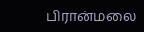பிரான்மலை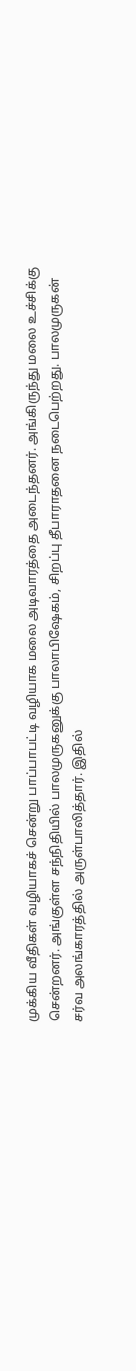முக்கிய வீதிகள் வழியாகச் சென்று பாப்பாபட்டி வழியாக மலை அடிவாரத்தை அடைந்தனர். அங்கிருந்து மலை உச்சிக்கு சென்றனர். அங்குள்ள சந்நிதியில் பாலமுருகனுக்கு பாலாபிஷேகம், சிறப்பு தீபாராதனை நடைபெற்றது. பாலமுருகன் சர்வ அலங்காரத்தில் அருள்பாலித்தார். இதில்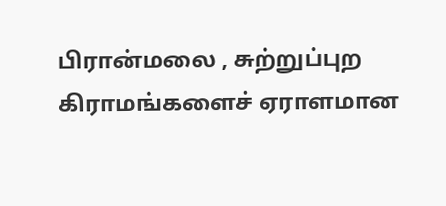பிரான்மலை , சுற்றுப்புற கிராமங்களைச் ஏராளமான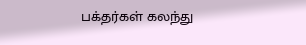பக்தர்கள் கலந்து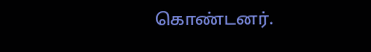கொண்டனர்.